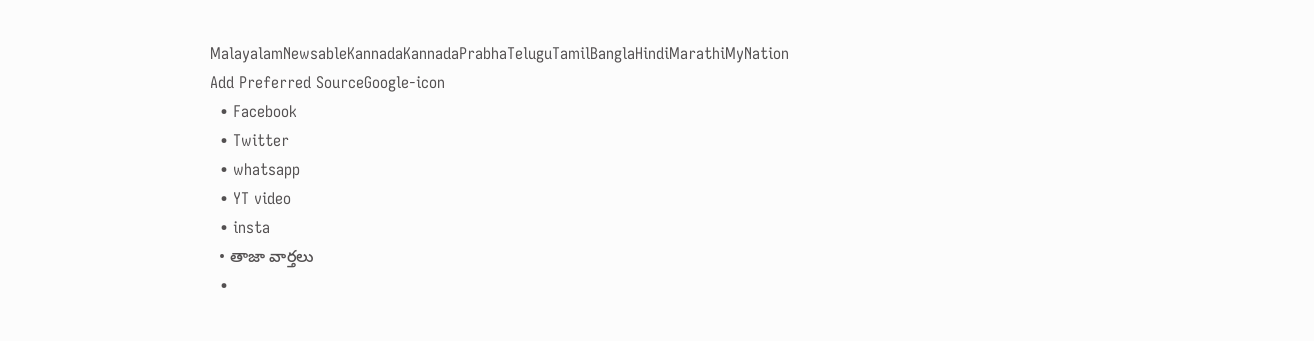MalayalamNewsableKannadaKannadaPrabhaTeluguTamilBanglaHindiMarathiMyNation
Add Preferred SourceGoogle-icon
  • Facebook
  • Twitter
  • whatsapp
  • YT video
  • insta
  • తాజా వార్తలు
  •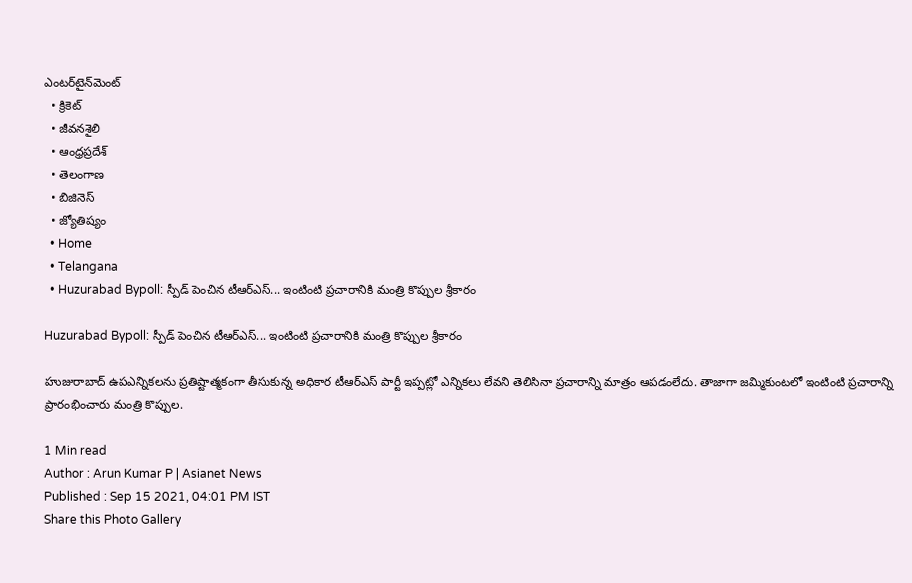ఎంటర్‌టైన్‌మెంట్
  • క్రికెట్
  • జీవనశైలి
  • ఆంధ్రప్రదేశ్
  • తెలంగాణ
  • బిజినెస్
  • జ్యోతిష్యం
  • Home
  • Telangana
  • Huzurabad Bypoll: స్పీడ్ పెంచిన టీఆర్ఎస్... ఇంటింటి ప్రచారానికి మంత్రి కొప్పుల శ్రీకారం

Huzurabad Bypoll: స్పీడ్ పెంచిన టీఆర్ఎస్... ఇంటింటి ప్రచారానికి మంత్రి కొప్పుల శ్రీకారం

హుజురాబాద్ ఉపఎన్నికలను ప్రతిష్టాత్మకంగా తీసుకున్న అధికార టీఆర్ఎస్ పార్టీ ఇప్పట్లో ఎన్నికలు లేవని తెలిసినా ప్రచారాన్ని మాత్రం ఆపడంలేదు. తాజాగా జమ్మికుంటలో ఇంటింటి ప్రచారాన్ని ప్రారంభించారు మంత్రి కొప్పుల.

1 Min read
Author : Arun Kumar P | Asianet News
Published : Sep 15 2021, 04:01 PM IST
Share this Photo Gallery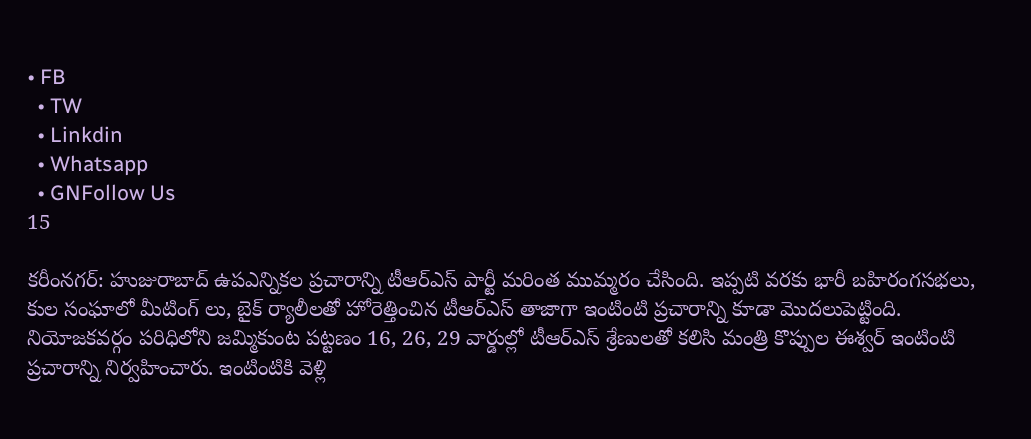• FB
  • TW
  • Linkdin
  • Whatsapp
  • GNFollow Us
15

కరీంనగర్: హుజురాబాద్ ఉపఎన్నికల ప్రచారాన్ని టీఆర్ఎస్ పార్టీ మరింత ముమ్మరం చేసింది. ఇప్పటి వరకు భారీ బహిరంగసభలు, కుల సంఘాలో మీటింగ్ లు, బైక్ ర్యాలీలతో హోరెత్తించిన టీఆర్ఎస్ తాజాగా ఇంటింటి ప్రచారాన్ని కూడా మొదలుపెట్టింది. నియోజకవర్గం పరిధిలోని జమ్మికుంట పట్టణం 16, 26, 29 వార్డుల్లో టీఆర్ఎస్ శ్రేణులతో కలిసి మంత్రి కొప్పుల ఈశ్వర్ ఇంటింటి ప్రచారాన్ని నిర్వహించారు. ఇంటింటికి వెళ్లి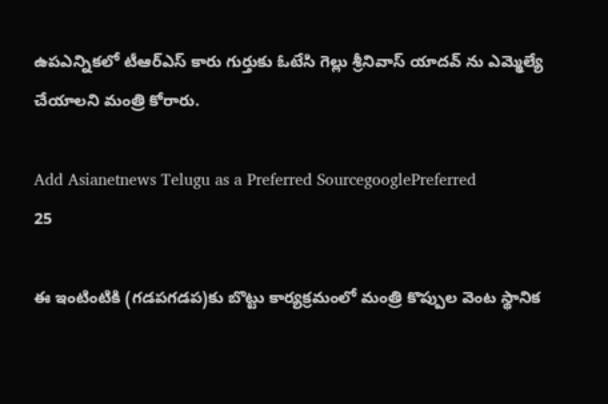ఉపఎన్నికలో టీఆర్ఎస్ కారు గుర్తుకు ఓటేసి గెల్లు శ్రీనివాస్ యాదవ్ ను ఎమ్మెల్యే చేయాలని మంత్రి కోరారు.

Add Asianetnews Telugu as a Preferred SourcegooglePreferred
25

ఈ ఇంటింటికి (గడపగడప)కు బొట్టు కార్యక్రమంలో మంత్రి కొప్పుల వెంట స్థానిక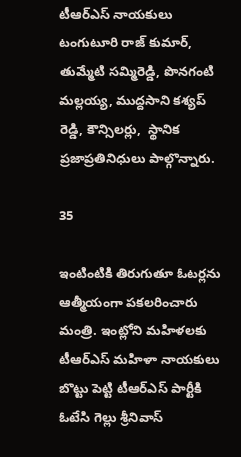టీఆర్ఎస్ నాయకులు టంగుటూరి రాజ్ కుమార్, తుమ్మేటి సమ్మిరెడ్డి, పొనగంటి మల్లయ్య, ముద్దసాని కశ్యప్ రెడ్డి, కౌన్సిలర్లు,  స్థానిక ప్రజాప్రతినిధులు పాల్గొన్నారు.

35

ఇంటింటికి తిరుగుతూ ఓటర్లను ఆత్మీయంగా పకలరించారు మంత్రి. ఇంట్లోని మహిళలకు టీఆర్ఎస్ మహిళా నాయకులు బొట్టు పెట్టి టీఆర్ఎస్ పార్టీకి ఓటేసి గెల్లు శ్రీనివాస్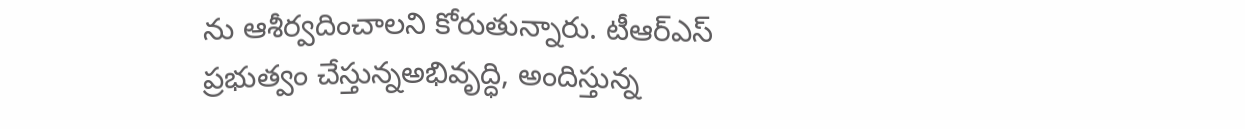ను ఆశీర్వదించాలని కోరుతున్నారు. టీఆర్ఎస్ ప్రభుత్వం చేస్తున్నఅభివృద్ధి, అందిస్తున్న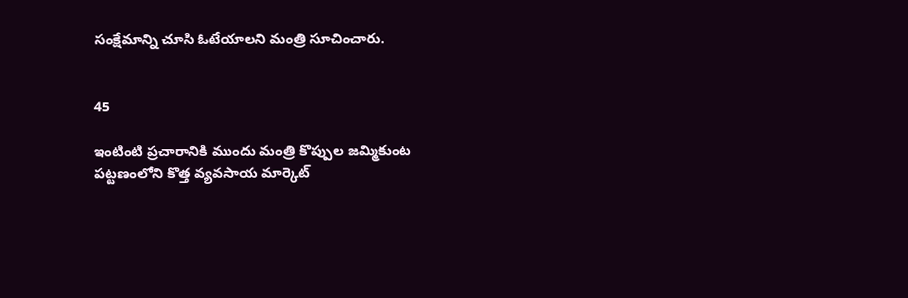సంక్షేమాన్ని చూసి ఓటేయాలని మంత్రి సూచించారు.


45

ఇంటింటి ప్రచారానికి ముందు మంత్రి కొప్పుల జమ్మికుంట పట్టణంలోని కొత్త వ్యవసాయ మార్కెట్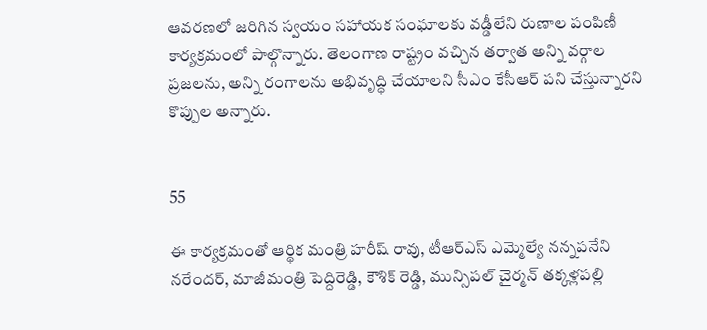ఆవరణలో జరిగిన స్వయం సహాయక సంఘాలకు వడ్డీలేని రుణాల పంపిణీ కార్యక్రమంలో పాల్గొన్నారు. తెలంగాణ రాష్ట్రం వచ్చిన తర్వాత అన్ని వర్గాల ప్రజలను, అన్ని రంగాలను అభివృద్ధి చేయాలని సీఎం కేసీఆర్ పని చేస్తున్నారని కొప్పుల అన్నారు.


55

ఈ కార్యక్రమంతో ఆర్థిక మంత్రి హరీష్ రావు, టీఆర్ఎస్ ఎమ్మెల్యే నన్నపనేని నరేందర్, మాజీమంత్రి పెద్దిరెడ్డి, కౌశిక్ రెడ్డి, మున్సిపల్ చైర్మన్ తక్కళ్లపల్లి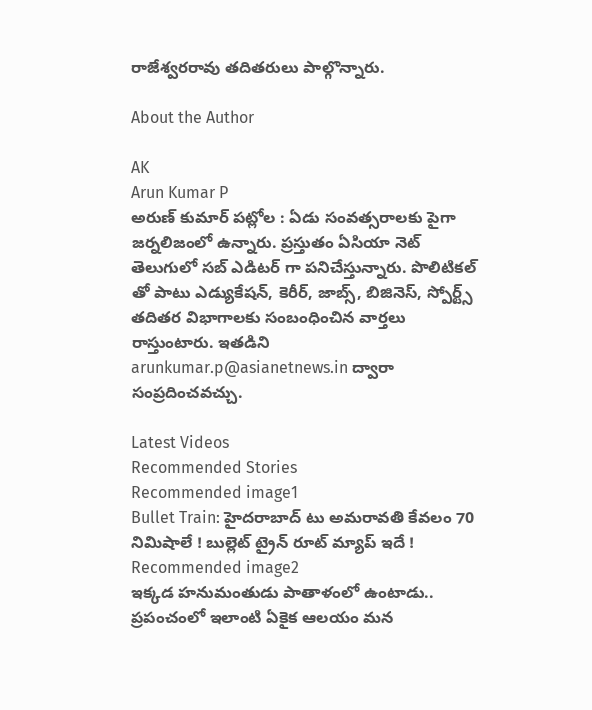రాజేశ్వరరావు తదితరులు పాల్గొన్నారు.

About the Author

AK
Arun Kumar P
అరుణ్ కుమార్ పట్లోల : ఏడు సంవత్సరాలకు పైగా జర్నలిజంలో ఉన్నారు. ప్రస్తుతం ఏసియా నెట్ తెలుగులో సబ్ ఎడిటర్ గా పనిచేస్తున్నారు. పొలిటికల్ తో పాటు ఎడ్యుకేషన్, కెరీర్, జాబ్స్, బిజినెస్, స్పోర్ట్స్ తదితర విభాగాలకు సంబంధించిన వార్తలు రాస్తుంటారు. ఇతడిని arunkumar.p@asianetnews.in ద్వారా సంప్రదించవచ్చు.

Latest Videos
Recommended Stories
Recommended image1
Bullet Train: హైదరాబాద్ టు అమరావతి కేవలం 70 నిమిషాలే ! బుల్లెట్ ట్రైన్ రూట్ మ్యాప్ ఇదే !
Recommended image2
ఇక్క‌డ హ‌నుమంతుడు పాతాళంలో ఉంటాడు.. ప్రపంచంలో ఇలాంటి ఏకైక ఆల‌యం మన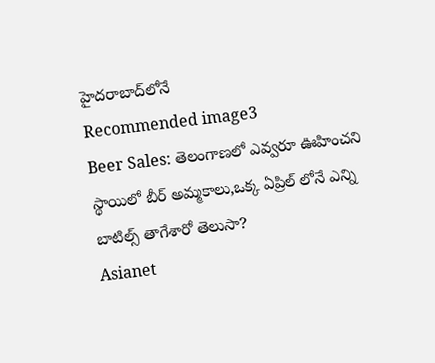హైదరాబాద్‌లోనే
Recommended image3
Beer Sales: తెలంగాణలో ఎవ్వరూ ఊహించని స్థాయిలో బీర్ అమ్మకాలు,ఒక్క ఏప్రిల్ లోనే ఎన్ని బాటిల్స్ తాగేశారో తెలుసా?
Asianet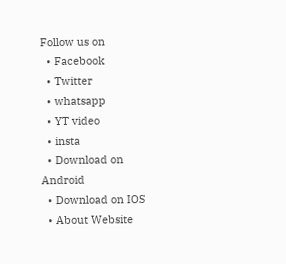Follow us on
  • Facebook
  • Twitter
  • whatsapp
  • YT video
  • insta
  • Download on Android
  • Download on IOS
  • About Website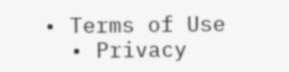• Terms of Use
  • Privacy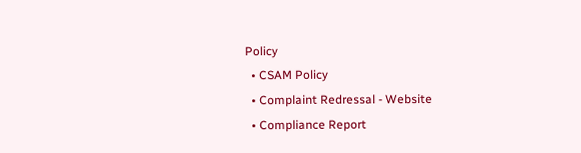Policy
  • CSAM Policy
  • Complaint Redressal - Website
  • Compliance Report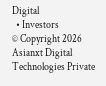Digital
  • Investors
© Copyright 2026 Asianxt Digital Technologies Private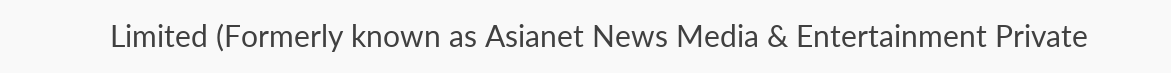Limited (Formerly known as Asianet News Media & Entertainment Private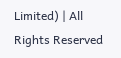Limited) | All Rights Reserved